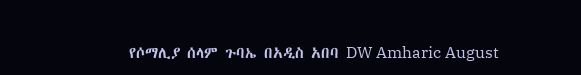የሶማሊያ ሰላም ጉባኤ በአዲስ አበባ DW Amharic August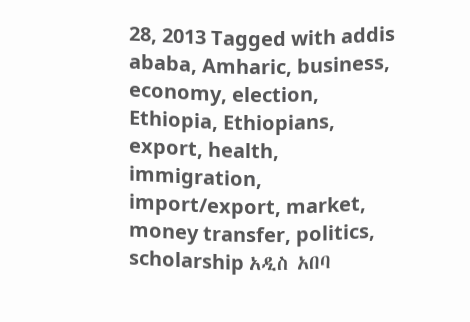28, 2013 Tagged with addis ababa, Amharic, business, economy, election, Ethiopia, Ethiopians, export, health, immigration, import/export, market, money transfer, politics, scholarship አዲስ አበባ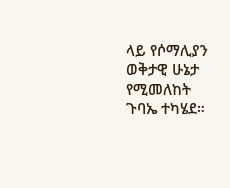ላይ የሶማሊያን ወቅታዊ ሁኔታ የሚመለከት ጉባኤ ተካሄደ።